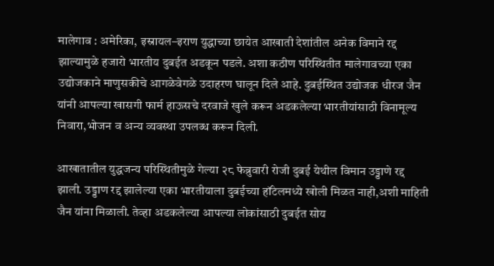मालेगाव : अमेरिका, इस्रायल–इराण युद्धाच्या छायेत आखाती देशांतील अनेक विमाने रद्द झाल्यामुळे हजारो भारतीय दुबईत अडकून पडले. अशा कठीण परिस्थितीत मालेगावच्या एका उद्योजकाने माणुसकीचे आगळेवेगळे उदाहरण घालून दिले आहे. दुबईस्थित उद्योजक धीरज जैन यांनी आपल्या खासगी फार्म हाऊसचे दरवाजे खुले करून अडकलेल्या भारतीयांसाठी विनामूल्य निवारा,भोजन व अन्य व्यवस्था उपलब्ध करून दिली.

आखातातील युद्धजन्य परिस्थितीमुळे गेल्या २८ फेब्रुवारी रोजी दुबई येथील विमान उड्डाणे रद्द झाली. उड्डाण रद्द झालेल्या एका भारतीयाला दुबईच्या हॉटेलमध्ये खोली मिळत नाही,अशी माहिती जैन यांना मिळाली. तेव्हा अडकलेल्या आपल्या लोकांसाठी दुबईत सोय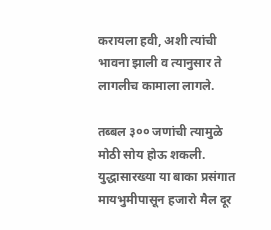करायला हवी, अशी त्यांची भावना झाली व त्यानुसार ते लागलीच कामाला लागले.

तब्बल ३०० जणांची त्यामुळे मोठी सोय होऊ शकली. युद्धासारख्या या बाका प्रसंगात मायभुमीपासून हजारो मैल दूर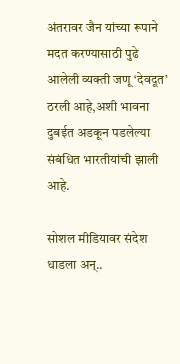अंतरावर जैन यांच्या रूपाने मदत करण्यासाठी पुढे आलेली व्यक्ती जणू ‘देवदूत’ ठरली आहे,अशी भावना दुबईत अडकून पडलेल्या संबंधित भारतीयांची झाली आहे.

सोशल मीडियावर संदेश धाडला अन्..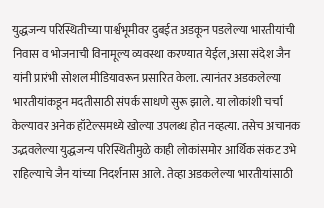युद्धजन्य परिस्थितीच्या पार्श्वभूमीवर दुबईत अडकून पडलेल्या भारतीयांची निवास व भोजनाची विनामूल्य व्यवस्था करण्यात येईल,असा संदेश जैन यांनी प्रारंभी सोशल मीडियावरून प्रसारित केला. त्यानंतर अडकलेल्या भारतीयांकडून मदतीसाठी संपर्क साधणे सुरू झाले. या लोकांशी चर्चा केल्यावर अनेक हॉटेल्समध्ये खोल्या उपलब्ध होत नव्हत्या. तसेच अचानक उद्भवलेल्या युद्धजन्य परिस्थितीमुळे काही लोकांसमोर आर्थिक संकट उभे राहिल्याचे जैन यांच्या निदर्शनास आले. तेव्हा अडकलेल्या भारतीयांसाठी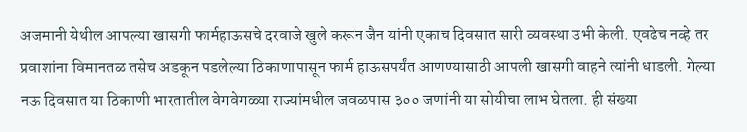अजमानी येथील आपल्या खासगी फार्महाऊसचे दरवाजे खुले करून जैन यांनी एकाच दिवसात सारी व्यवस्था उभी केली. एवढेच नव्हे तर प्रवाशांना विमानतळ तसेच अडकून पडलेल्या ठिकाणापासून फार्म हाऊसपर्यंत आणण्यासाठी आपली खासगी वाहने त्यांनी धाडली. गेल्या नऊ दिवसात या ठिकाणी भारतातील वेगवेगळ्या राज्यांमधील जवळपास ३०० जणांनी या सोयीचा लाभ घेतला. ही संख्या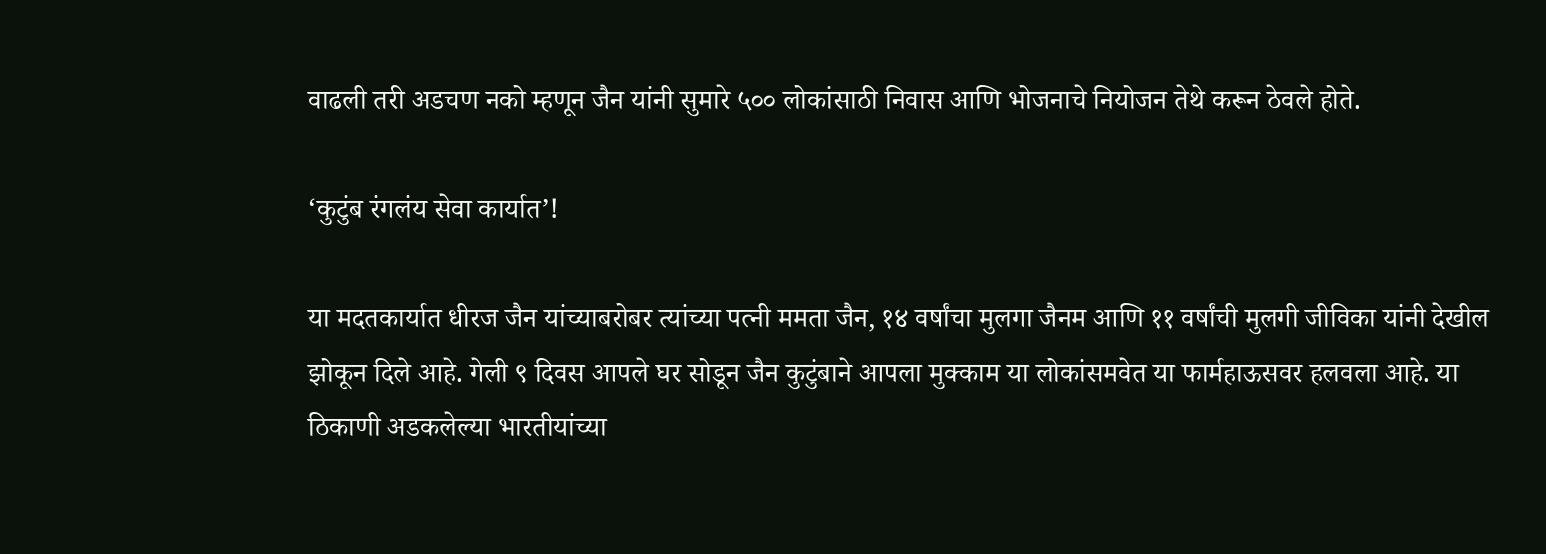वाढली तरी अडचण नको म्हणून जैन यांनी सुमारे ५०० लोकांसाठी निवास आणि भोजनाचे नियोजन तेथे करून ठेवले होते.

‘कुटुंब रंगलंय सेवा कार्यात’!

या मदतकार्यात धीरज जैन यांच्याबरोबर त्यांच्या पत्नी ममता जैन, १४ वर्षांचा मुलगा जैनम आणि ११ वर्षांची मुलगी जीविका यांनी देखील झोकून दिले आहे. गेली ९ दिवस आपले घर सोडून जैन कुटुंबाने आपला मुक्काम या लोकांसमवेत या फार्महाऊसवर हलवला आहे. या ठिकाणी अडकलेल्या भारतीयांच्या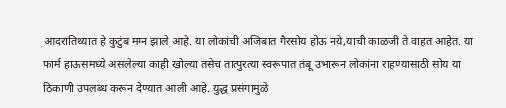आदरातिथ्यात हे कुटुंब मग्न झाले आहे. या लोकांची अजिबात गैरसोय होऊ नये,याची काळजी ते वाहत आहेत. या फार्म हाऊसमध्ये असलेल्या काही खोल्या तसेच तात्पुरत्या स्वरूपात तंबू उभारून लोकांना राहण्यासाठी सोय या ठिकाणी उपलब्ध करून देण्यात आली आहे. युद्ध प्रसंगामुळे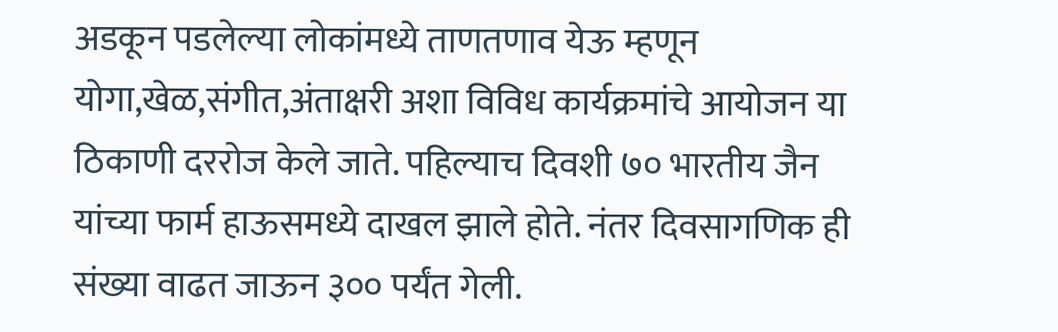अडकून पडलेल्या लोकांमध्ये ताणतणाव येऊ म्हणून योगा,खेळ,संगीत,अंताक्षरी अशा विविध कार्यक्रमांचे आयोजन या ठिकाणी दररोज केले जाते. पहिल्याच दिवशी ७० भारतीय जैन यांच्या फार्म हाऊसमध्ये दाखल झाले होते. नंतर दिवसागणिक ही संख्या वाढत जाऊन ३०० पर्यंत गेली.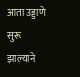आता उड्डाणे सुरू झाल्याने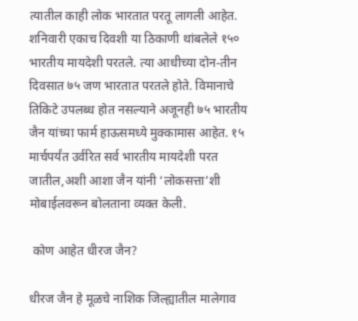त्यातील काही लोक भारतात परतू लागली आहेत. शनिवारी एकाच दिवशी या ठिकाणी थांबलेले १५० भारतीय मायदेशी परतले. त्या आधीच्या दोन-तीन दिवसात ७५ जण भारतात परतले होते. विमानाचे तिकिटे उपलब्ध होत नसल्याने अजूनही ७५ भारतीय जैन यांच्या फार्म हाऊसमध्ये मुक्कामास आहेत. १५ मार्चपर्यंत उर्वरित सर्व भारतीय मायदेशी परत जातील,अशी आशा जैन यांनी ‘लोकसत्ता’शी मोबाईलवरून बोलताना व्यक्त केली.

 कोण आहेत धीरज जैन?

धीरज जैन हे मूळचे नाशिक जिल्ह्यातील मालेगाव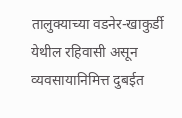तालुक्याच्या वडनेर-खाकुर्डी येथील रहिवासी असून व्यवसायानिमित्त दुबईत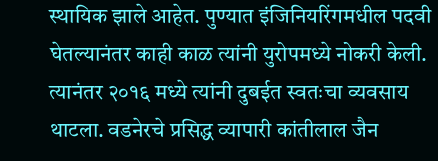स्थायिक झाले आहेत. पुण्यात इंजिनियरिंगमधील पदवी घेतल्यानंतर काही काळ त्यांनी युरोपमध्ये नोकरी केली. त्यानंतर २०१६ मध्ये त्यांनी दुबईत स्वतःचा व्यवसाय थाटला. वडनेरचे प्रसिद्ध व्यापारी कांतीलाल जैन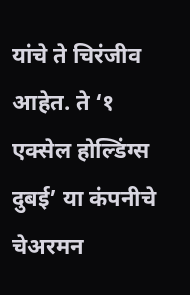यांचे ते चिरंजीव आहेत. ते ‘१ एक्सेल होल्डिंग्स दुबई’ या कंपनीचे चेअरमन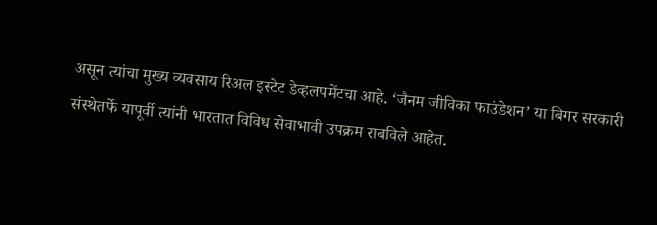असून त्यांचा मुख्य व्यवसाय रिअल इस्टेट डेव्हलपमेंटचा आहे. ‘जैनम जीविका फाउंडेशन’ या बिगर सरकारी संस्थेतर्फे यापूर्वी त्यांनी भारतात विविध सेवाभावी उपक्रम राबविले आहेत.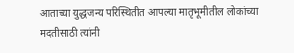आताच्या युद्धजन्य परिस्थितीत आपल्या मातृभूमीतील लोकांच्या मदतीसाठी त्यांनी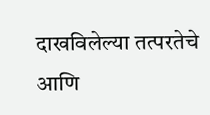दाखविलेल्या तत्परतेचे आणि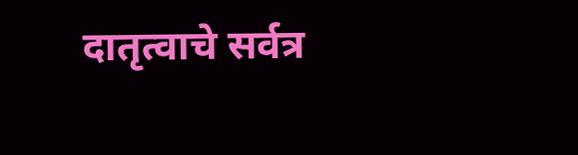दातृत्वाचे सर्वत्र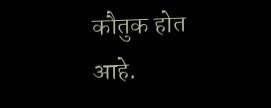कौतुक होत आहे.